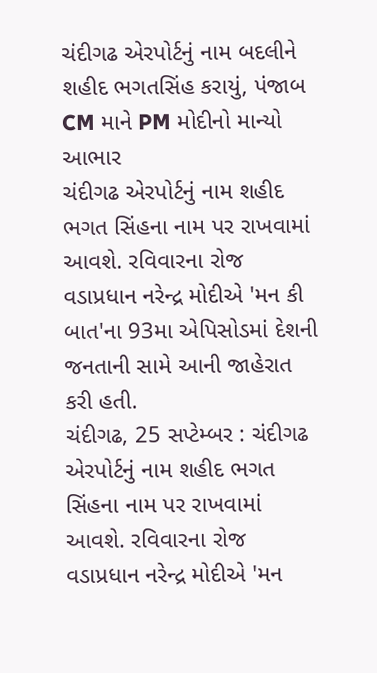ચંદીગઢ એરપોર્ટનું નામ બદલીને શહીદ ભગતસિંહ કરાયું, પંજાબ CM માને PM મોદીનો માન્યો આભાર
ચંદીગઢ એરપોર્ટનું નામ શહીદ ભગત સિંહના નામ પર રાખવામાં આવશે. રવિવારના રોજ વડાપ્રધાન નરેન્દ્ર મોદીએ 'મન કી બાત'ના 93મા એપિસોડમાં દેશની જનતાની સામે આની જાહેરાત કરી હતી.
ચંદીગઢ, 25 સપ્ટેમ્બર : ચંદીગઢ એરપોર્ટનું નામ શહીદ ભગત સિંહના નામ પર રાખવામાં આવશે. રવિવારના રોજ વડાપ્રધાન નરેન્દ્ર મોદીએ 'મન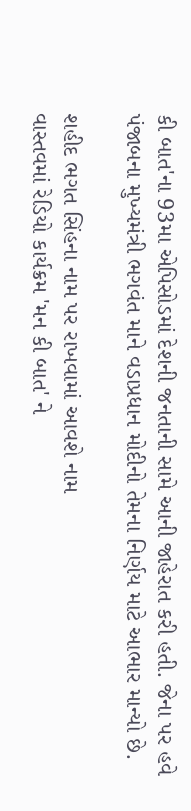કી બાત'ના 93મા એપિસોડમાં દેશની જનતાની સામે આની જાહેરાત કરી હતી. જેના પર હવે પંજાબના મુખ્યમંત્રી ભગવંત માને વડાપ્રધાન મોદીનો તેમના નિર્ણય માટે આભાર માન્યો છે.

શહીદ ભગત સિંહના નામ પર રાખવામાં આવશે નામ
વાસ્તવમાં રેડિયો કાર્યક્રમ 'મન કી બાત' ને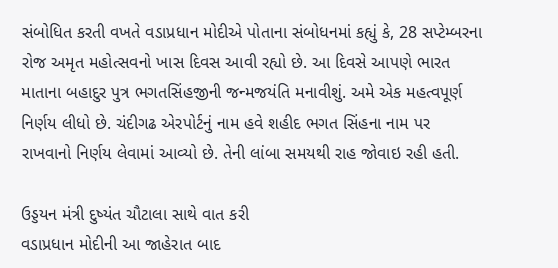સંબોધિત કરતી વખતે વડાપ્રધાન મોદીએ પોતાના સંબોધનમાં કહ્યું કે, 28 સપ્ટેમ્બરના રોજ અમૃત મહોત્સવનો ખાસ દિવસ આવી રહ્યો છે. આ દિવસે આપણે ભારત માતાના બહાદુર પુત્ર ભગતસિંહજીની જન્મજયંતિ મનાવીશું. અમે એક મહત્વપૂર્ણ નિર્ણય લીધો છે. ચંદીગઢ એરપોર્ટનું નામ હવે શહીદ ભગત સિંહના નામ પર રાખવાનો નિર્ણય લેવામાં આવ્યો છે. તેની લાંબા સમયથી રાહ જોવાઇ રહી હતી.

ઉડ્ડયન મંત્રી દુષ્યંત ચૌટાલા સાથે વાત કરી
વડાપ્રધાન મોદીની આ જાહેરાત બાદ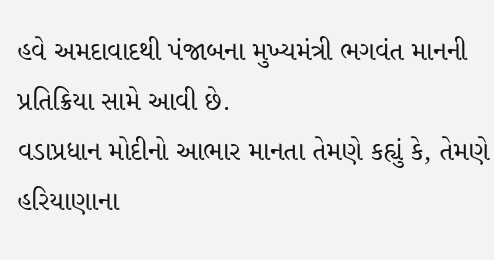હવે અમદાવાદથી પંજાબના મુખ્યમંત્રી ભગવંત માનની પ્રતિક્રિયા સામે આવી છે.
વડાપ્રધાન મોદીનો આભાર માનતા તેમણે કહ્યું કે, તેમણે હરિયાણાના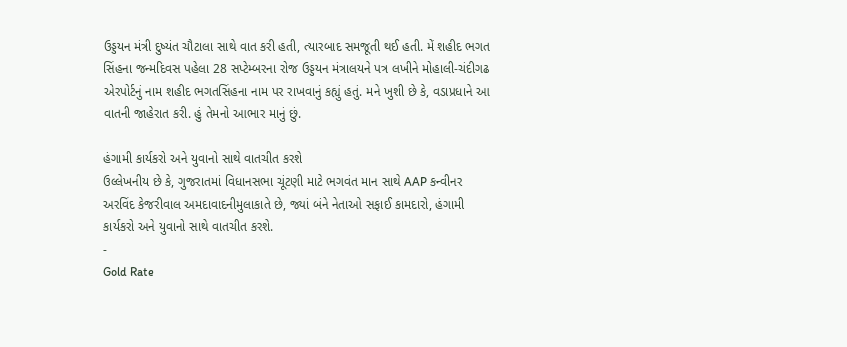ઉડ્ડયન મંત્રી દુષ્યંત ચૌટાલા સાથે વાત કરી હતી, ત્યારબાદ સમજૂતી થઈ હતી. મેં શહીદ ભગત સિંહના જન્મદિવસ પહેલા 28 સપ્ટેમ્બરના રોજ ઉડ્ડયન મંત્રાલયને પત્ર લખીને મોહાલી-ચંદીગઢ એરપોર્ટનું નામ શહીદ ભગતસિંહના નામ પર રાખવાનું કહ્યું હતું. મને ખુશી છે કે, વડાપ્રધાને આ વાતની જાહેરાત કરી. હું તેમનો આભાર માનું છું.

હંગામી કાર્યકરો અને યુવાનો સાથે વાતચીત કરશે
ઉલ્લેખનીય છે કે, ગુજરાતમાં વિધાનસભા ચૂંટણી માટે ભગવંત માન સાથે AAP કન્વીનર અરવિંદ કેજરીવાલ અમદાવાદનીમુલાકાતે છે, જ્યાં બંને નેતાઓ સફાઈ કામદારો, હંગામી કાર્યકરો અને યુવાનો સાથે વાતચીત કરશે.
-
Gold Rate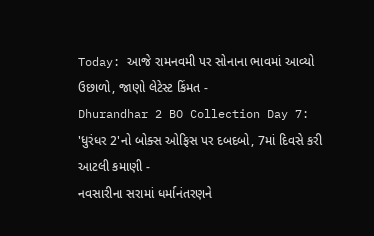Today: આજે રામનવમી પર સોનાના ભાવમાં આવ્યો ઉછાળો, જાણો લેટેસ્ટ કિંમત -
Dhurandhar 2 BO Collection Day 7: 'ધુરંધર 2'નો બોક્સ ઓફિસ પર દબદબો, 7માં દિવસે કરી આટલી કમાણી -
નવસારીના સરામાં ધર્માનંતરણને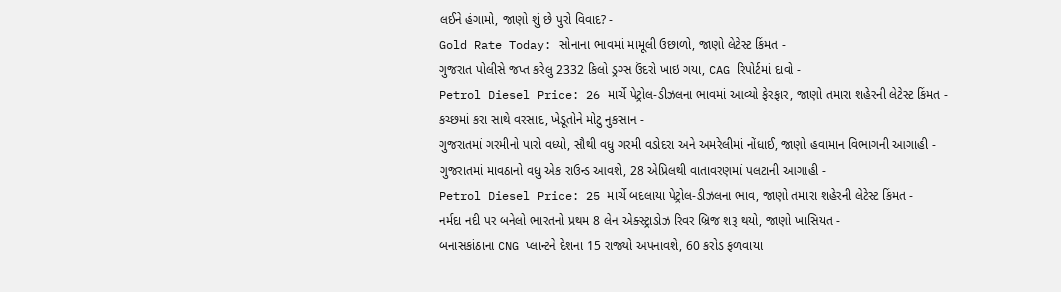લઈને હંગામો, જાણો શું છે પુરો વિવાદ? -
Gold Rate Today: સોનાના ભાવમાં મામૂલી ઉછાળો, જાણો લેટેસ્ટ કિંમત -
ગુજરાત પોલીસે જપ્ત કરેલુ 2332 કિલો ડ્રગ્સ ઉંદરો ખાઇ ગયા, CAG રિપોર્ટમાં દાવો -
Petrol Diesel Price: 26 માર્ચે પેટ્રોલ-ડીઝલના ભાવમાં આવ્યો ફેરફાર, જાણો તમારા શહેરની લેટેસ્ટ કિંમત -
કચ્છમાં કરા સાથે વરસાદ, ખેડૂતોને મોટુ નુકસાન -
ગુજરાતમાં ગરમીનો પારો વધ્યો, સૌથી વધુ ગરમી વડોદરા અને અમરેલીમાં નોંધાઈ, જાણો હવામાન વિભાગની આગાહી -
ગુજરાતમાં માવઠાનો વધુ એક રાઉન્ડ આવશે, 28 એપ્રિલથી વાતાવરણમાં પલટાની આગાહી -
Petrol Diesel Price: 25 માર્ચે બદલાયા પેટ્રોલ-ડીઝલના ભાવ, જાણો તમારા શહેરની લેટેસ્ટ કિંમત -
નર્મદા નદી પર બનેલો ભારતનો પ્રથમ 8 લેન એક્સ્ટ્રાડોઝ રિવર બ્રિજ શરૂ થયો, જાણો ખાસિયત -
બનાસકાંઠાના CNG પ્લાન્ટને દેશના 15 રાજ્યો અપનાવશે, 60 કરોડ ફળવાયા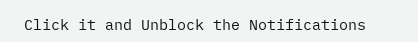Click it and Unblock the Notifications